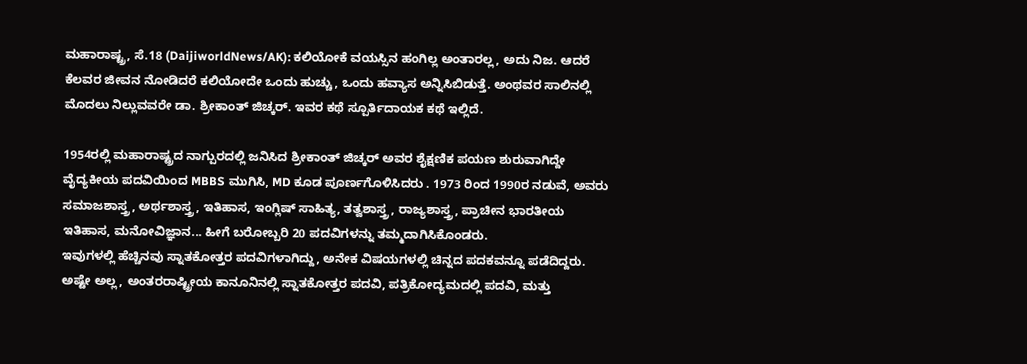ಮಹಾರಾಷ್ಟ್ರ, ಸೆ.18 (DaijiworldNews/AK): ಕಲಿಯೋಕೆ ವಯಸ್ಸಿನ ಹಂಗಿಲ್ಲ ಅಂತಾರಲ್ಲ, ಅದು ನಿಜ. ಆದರೆ ಕೆಲವರ ಜೀವನ ನೋಡಿದರೆ ಕಲಿಯೋದೇ ಒಂದು ಹುಚ್ಚು, ಒಂದು ಹವ್ಯಾಸ ಅನ್ನಿಸಿಬಿಡುತ್ತೆ. ಅಂಥವರ ಸಾಲಿನಲ್ಲಿ ಮೊದಲು ನಿಲ್ಲುವವರೇ ಡಾ. ಶ್ರೀಕಾಂತ್ ಜಿಚ್ಕರ್. ಇವರ ಕಥೆ ಸ್ಪೂರ್ತಿದಾಯಕ ಕಥೆ ಇಲ್ಲಿದೆ.

1954ರಲ್ಲಿ ಮಹಾರಾಷ್ಟ್ರದ ನಾಗ್ಪುರದಲ್ಲಿ ಜನಿಸಿದ ಶ್ರೀಕಾಂತ್ ಜಿಚ್ಕರ್ ಅವರ ಶೈಕ್ಷಣಿಕ ಪಯಣ ಶುರುವಾಗಿದ್ದೇ ವೈದ್ಯಕೀಯ ಪದವಿಯಿಂದ MBBS ಮುಗಿಸಿ, MD ಕೂಡ ಪೂರ್ಣಗೊಳಿಸಿದರು . 1973 ರಿಂದ 1990ರ ನಡುವೆ, ಅವರು ಸಮಾಜಶಾಸ್ತ್ರ, ಅರ್ಥಶಾಸ್ತ್ರ, ಇತಿಹಾಸ, ಇಂಗ್ಲಿಷ್ ಸಾಹಿತ್ಯ, ತತ್ವಶಾಸ್ತ್ರ, ರಾಜ್ಯಶಾಸ್ತ್ರ, ಪ್ರಾಚೀನ ಭಾರತೀಯ ಇತಿಹಾಸ, ಮನೋವಿಜ್ಞಾನ... ಹೀಗೆ ಬರೋಬ್ಬರಿ 20 ಪದವಿಗಳನ್ನು ತಮ್ಮದಾಗಿಸಿಕೊಂಡರು.
ಇವುಗಳಲ್ಲಿ ಹೆಚ್ಚಿನವು ಸ್ನಾತಕೋತ್ತರ ಪದವಿಗಳಾಗಿದ್ದು, ಅನೇಕ ವಿಷಯಗಳಲ್ಲಿ ಚಿನ್ನದ ಪದಕವನ್ನೂ ಪಡೆದಿದ್ದರು. ಅಷ್ಟೇ ಅಲ್ಲ, ಅಂತರರಾಷ್ಟ್ರೀಯ ಕಾನೂನಿನಲ್ಲಿ ಸ್ನಾತಕೋತ್ತರ ಪದವಿ, ಪತ್ರಿಕೋದ್ಯಮದಲ್ಲಿ ಪದವಿ, ಮತ್ತು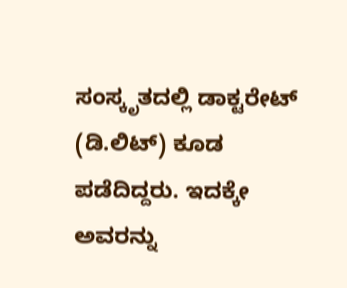ಸಂಸ್ಕೃತದಲ್ಲಿ ಡಾಕ್ಟರೇಟ್ (ಡಿ.ಲಿಟ್) ಕೂಡ ಪಡೆದಿದ್ದರು. ಇದಕ್ಕೇ ಅವರನ್ನು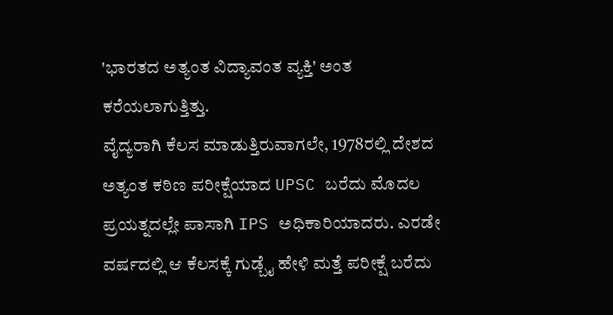'ಭಾರತದ ಅತ್ಯಂತ ವಿದ್ಯಾವಂತ ವ್ಯಕ್ತಿ' ಅಂತ ಕರೆಯಲಾಗುತ್ತಿತ್ತು.
ವೈದ್ಯರಾಗಿ ಕೆಲಸ ಮಾಡುತ್ತಿರುವಾಗಲೇ, 1978ರಲ್ಲಿ ದೇಶದ ಅತ್ಯಂತ ಕಠಿಣ ಪರೀಕ್ಷೆಯಾದ UPSC ಬರೆದು ಮೊದಲ ಪ್ರಯತ್ನದಲ್ಲೇ ಪಾಸಾಗಿ IPS ಅಧಿಕಾರಿಯಾದರು. ಎರಡೇ ವರ್ಷದಲ್ಲಿ ಆ ಕೆಲಸಕ್ಕೆ ಗುಡ್ಬೈ ಹೇಳಿ ಮತ್ತೆ ಪರೀಕ್ಷೆ ಬರೆದು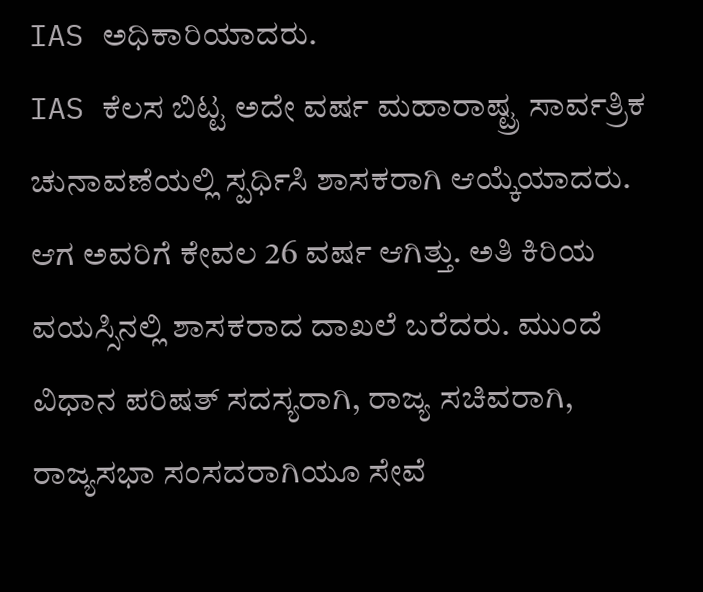IAS ಅಧಿಕಾರಿಯಾದರು.
IAS ಕೆಲಸ ಬಿಟ್ಟ ಅದೇ ವರ್ಷ ಮಹಾರಾಷ್ಟ್ರ ಸಾರ್ವತ್ರಿಕ ಚುನಾವಣೆಯಲ್ಲಿ ಸ್ಪರ್ಧಿಸಿ ಶಾಸಕರಾಗಿ ಆಯ್ಕೆಯಾದರು. ಆಗ ಅವರಿಗೆ ಕೇವಲ 26 ವರ್ಷ ಆಗಿತ್ತು. ಅತಿ ಕಿರಿಯ ವಯಸ್ಸಿನಲ್ಲಿ ಶಾಸಕರಾದ ದಾಖಲೆ ಬರೆದರು. ಮುಂದೆ ವಿಧಾನ ಪರಿಷತ್ ಸದಸ್ಯರಾಗಿ, ರಾಜ್ಯ ಸಚಿವರಾಗಿ, ರಾಜ್ಯಸಭಾ ಸಂಸದರಾಗಿಯೂ ಸೇವೆ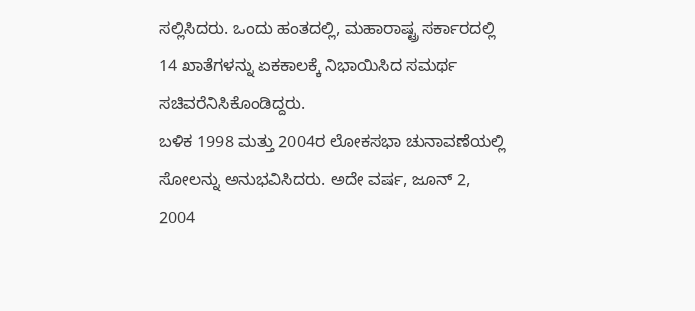ಸಲ್ಲಿಸಿದರು. ಒಂದು ಹಂತದಲ್ಲಿ, ಮಹಾರಾಷ್ಟ್ರ ಸರ್ಕಾರದಲ್ಲಿ 14 ಖಾತೆಗಳನ್ನು ಏಕಕಾಲಕ್ಕೆ ನಿಭಾಯಿಸಿದ ಸಮರ್ಥ ಸಚಿವರೆನಿಸಿಕೊಂಡಿದ್ದರು.
ಬಳಿಕ 1998 ಮತ್ತು 2004ರ ಲೋಕಸಭಾ ಚುನಾವಣೆಯಲ್ಲಿ ಸೋಲನ್ನು ಅನುಭವಿಸಿದರು. ಅದೇ ವರ್ಷ, ಜೂನ್ 2, 2004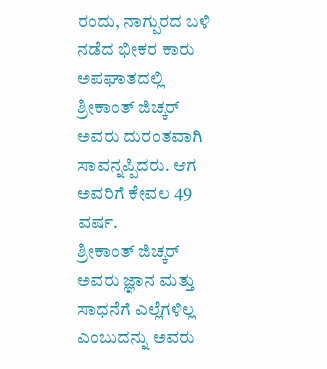ರಂದು, ನಾಗ್ಪುರದ ಬಳಿ ನಡೆದ ಭೀಕರ ಕಾರು ಅಪಘಾತದಲ್ಲಿ ಶ್ರೀಕಾಂತ್ ಜಿಚ್ಕರ್ ಅವರು ದುರಂತವಾಗಿ ಸಾವನ್ನಪ್ಪಿದರು. ಆಗ ಅವರಿಗೆ ಕೇವಲ 49 ವರ್ಷ.
ಶ್ರೀಕಾಂತ್ ಜಿಚ್ಕರ್ ಅವರು ಜ್ಞಾನ ಮತ್ತು ಸಾಧನೆಗೆ ಎಲ್ಲೆಗಳಿಲ್ಲ ಎಂಬುದನ್ನು ಅವರು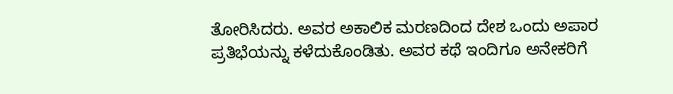ತೋರಿಸಿದರು. ಅವರ ಅಕಾಲಿಕ ಮರಣದಿಂದ ದೇಶ ಒಂದು ಅಪಾರ ಪ್ರತಿಭೆಯನ್ನು ಕಳೆದುಕೊಂಡಿತು. ಅವರ ಕಥೆ ಇಂದಿಗೂ ಅನೇಕರಿಗೆ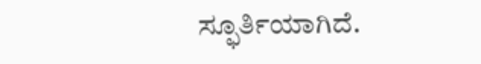ಸ್ಫೂರ್ತಿಯಾಗಿದೆ.